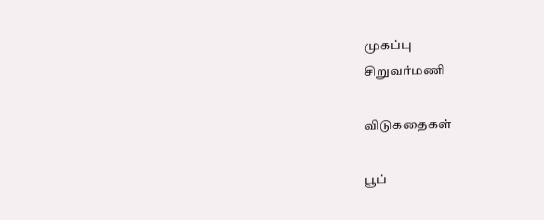முகப்பு
சிறுவர்மணி

விடுகதைகள்

பூப்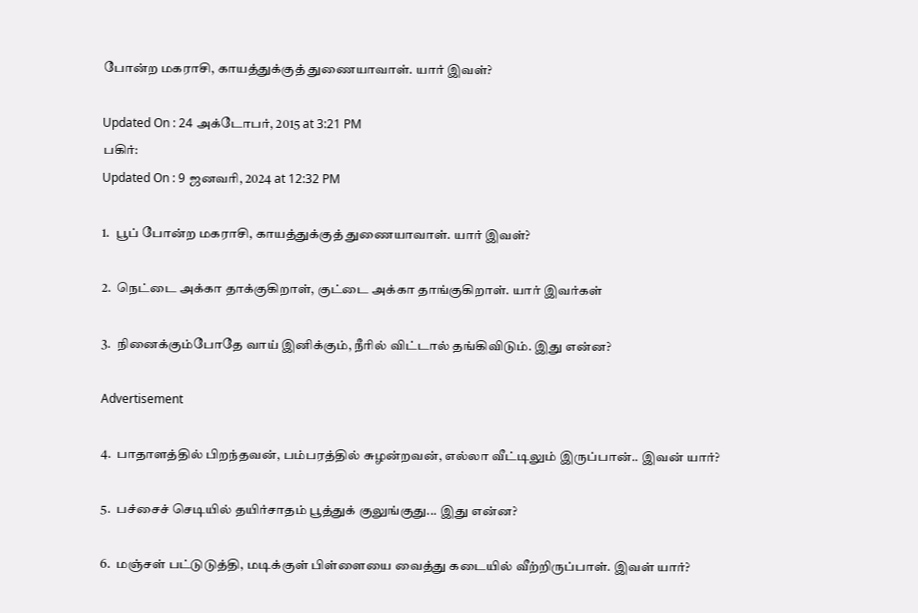போன்ற மகராசி, காயத்துக்குத் துணையாவாள். யார் இவள்?

Updated On : 24 அக்டோபர், 2015 at 3:21 PM
பகிர்:
Updated On : 9 ஜனவரி, 2024 at 12:32 PM

1.  பூப் போன்ற மகராசி, காயத்துக்குத் துணையாவாள். யார் இவள்?

2.  நெட்டை அக்கா தாக்குகிறாள், குட்டை அக்கா தாங்குகிறாள். யார் இவர்கள்

3.  நினைக்கும்போதே வாய் இனிக்கும், நீரில் விட்டால் தங்கிவிடும். இது என்ன?

Advertisement

4.  பாதாளத்தில் பிறந்தவன், பம்பரத்தில் சுழன்றவன், எல்லா வீட்டிலும் இருப்பான்.. இவன் யார்?

5.  பச்சைச் செடியில் தயிர்சாதம் பூத்துக் குலுங்குது... இது என்ன?

6.  மஞ்சள் பட்டுடுத்தி, மடிக்குள் பிள்ளையை வைத்து கடையில் வீற்றிருப்பாள். இவள் யார்?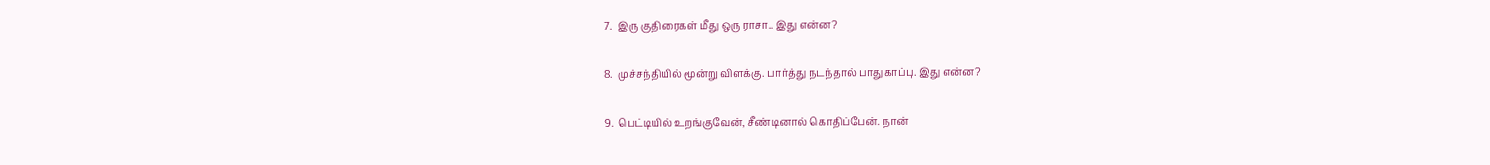7.  இரு குதிரைகள் மீது ஒரு ராசா.. இது என்ன?

8.  முச்சந்தியில் மூன்று விளக்கு. பார்த்து நடந்தால் பாதுகாப்பு. இது என்ன?

9.  பெட்டியில் உறங்குவேன், சீண்டினால் கொதிப்பேன். நான்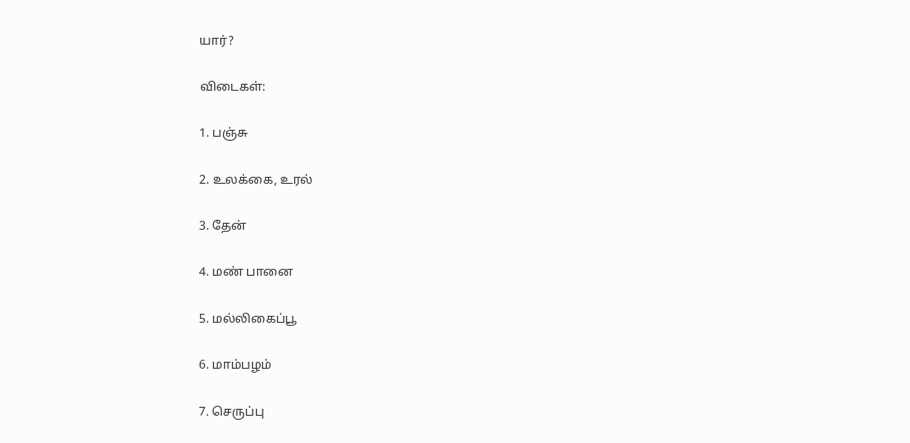யார்?

விடைகள்:

1. பஞ்சு

2. உலக்கை, உரல்

3. தேன்

4. மண் பானை

5. மல்லிகைப்பூ

6. மாம்பழம்

7. செருப்பு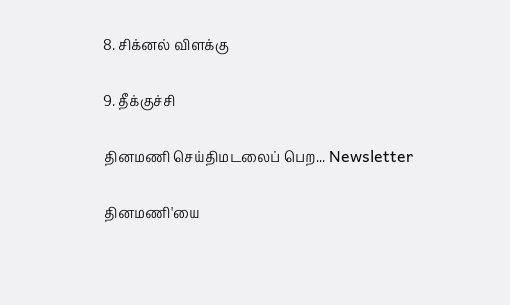8. சிக்னல் விளக்கு

9. தீக்குச்சி

தினமணி செய்திமடலைப் பெற... Newsletter

தினமணி'யை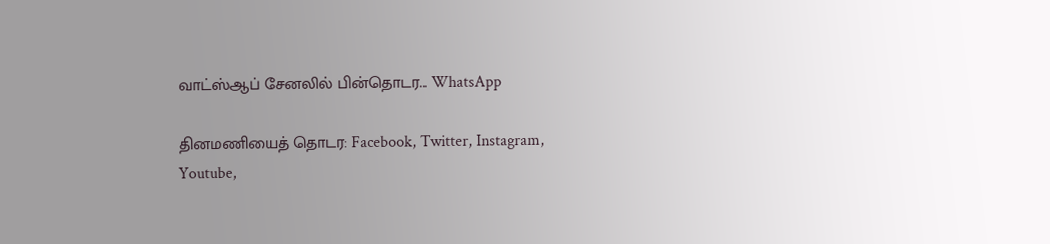வாட்ஸ்ஆப் சேனலில் பின்தொடர... WhatsApp

தினமணியைத் தொடர: Facebook, Twitter, Instagram, Youtube,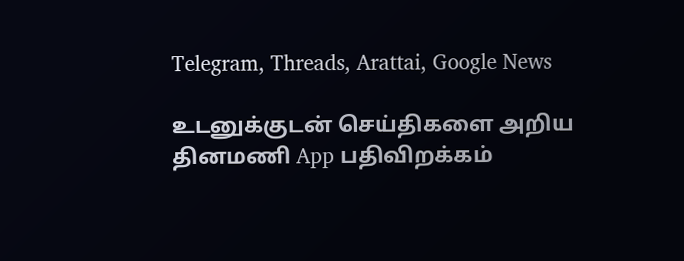Telegram, Threads, Arattai, Google News

உடனுக்குடன் செய்திகளை அறிய தினமணி App பதிவிறக்கம்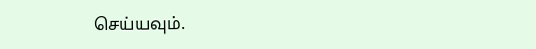செய்யவும்.